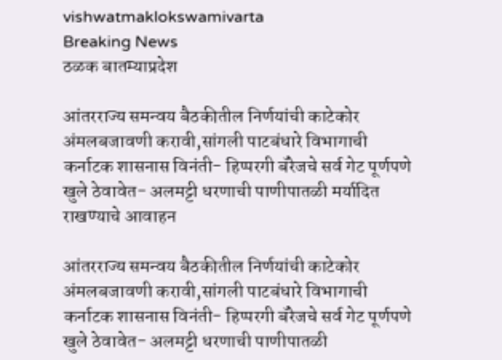vishwatmaklokswamivarta
Breaking News
ठळक बातम्याप्रदेश

आंतरराज्य समन्वय बैठकीतील निर्णयांची काटेकोर अंमलबजावणी करावी,सांगली पाटबंधारे विभागाची कर्नाटक शासनास विनंती- हिप्परगी बॅरेजचे सर्व गेट पूर्णपणे खुले ठेवावेत- अलमट्टी धरणाची पाणीपातळी मर्यादित राखण्याचे आवाहन

आंतरराज्य समन्वय बैठकीतील निर्णयांची काटेकोर अंमलबजावणी करावी,सांगली पाटबंधारे विभागाची कर्नाटक शासनास विनंती- हिप्परगी बॅरेजचे सर्व गेट पूर्णपणे खुले ठेवावेत- अलमट्टी धरणाची पाणीपातळी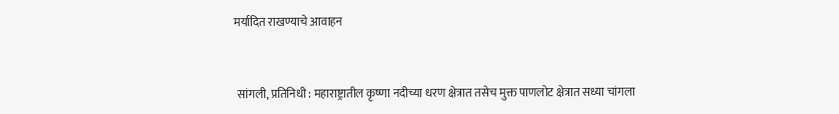मर्यादित राखण्याचे आवाहन



 सांगली, प्रतिनिधी : महाराष्ट्रातील कृष्णा नदीच्या धरण क्षेत्रात तसेच मुक्त पाणलोट क्षेत्रात सध्या चांगला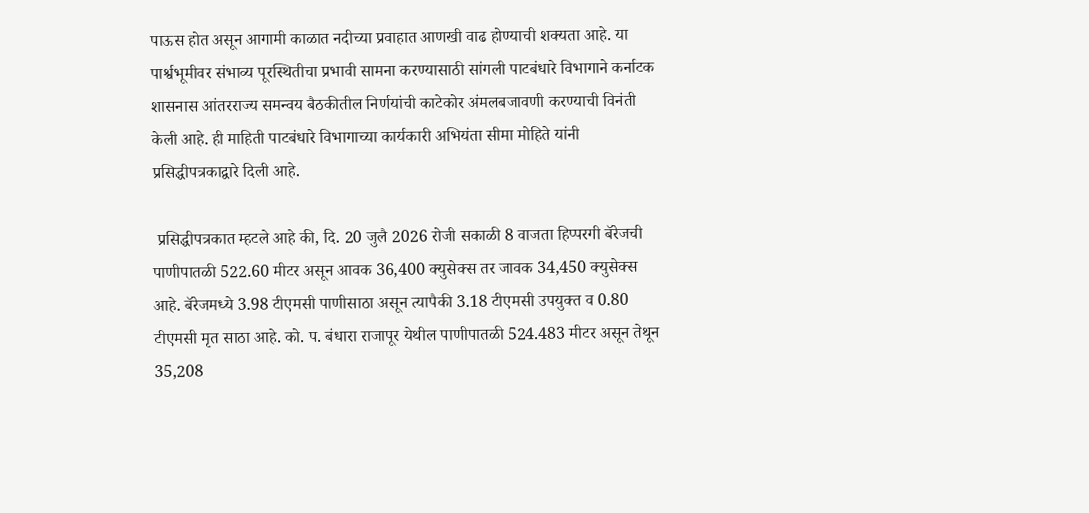पाऊस होत असून आगामी काळात नदीच्या प्रवाहात आणखी वाढ होण्याची शक्यता आहे. या पार्श्वभूमीवर संभाव्य पूरस्थितीचा प्रभावी सामना करण्यासाठी सांगली पाटबंधारे विभागाने कर्नाटक शासनास आंतरराज्य समन्वय बैठकीतील निर्णयांची काटेकोर अंमलबजावणी करण्याची विनंती केली आहे. ही माहिती पाटबंधारे विभागाच्या कार्यकारी अभियंता सीमा मोहिते यांनी प्रसिद्धीपत्रकाद्वारे दिली आहे.

 प्रसिद्धीपत्रकात म्हटले आहे की, दि. 20 जुलै 2026 रोजी सकाळी 8 वाजता हिप्परगी बॅरेजची पाणीपातळी 522.60 मीटर असून आवक 36,400 क्युसेक्स तर जावक 34,450 क्युसेक्स आहे. बॅरेजमध्ये 3.98 टीएमसी पाणीसाठा असून त्यापैकी 3.18 टीएमसी उपयुक्त व 0.80 टीएमसी मृत साठा आहे. को. प. बंधारा राजापूर येथील पाणीपातळी 524.483 मीटर असून तेथून 35,208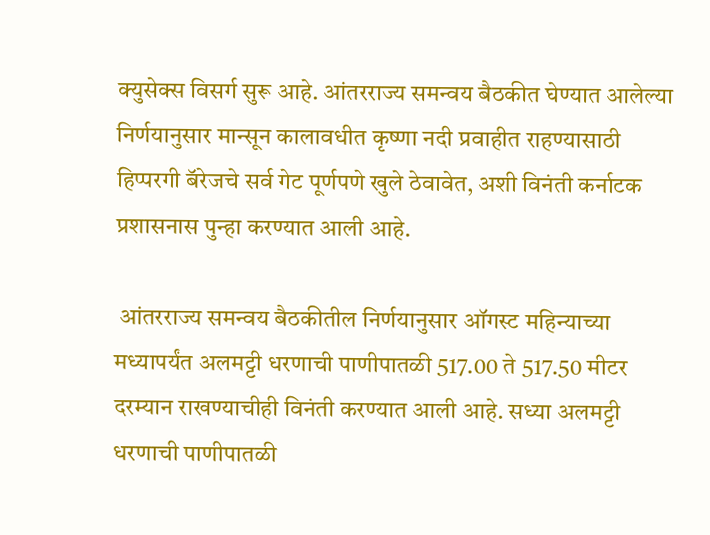क्युसेक्स विसर्ग सुरू आहे. आंतरराज्य समन्वय बैठकीत घेण्यात आलेल्या निर्णयानुसार मान्सून कालावधीत कृष्णा नदी प्रवाहीत राहण्यासाठी हिप्परगी बॅरेजचे सर्व गेट पूर्णपणे खुले ठेवावेत, अशी विनंती कर्नाटक प्रशासनास पुन्हा करण्यात आली आहे.

 आंतरराज्य समन्वय बैठकीतील निर्णयानुसार ऑगस्ट महिन्याच्या मध्यापर्यंत अलमट्टी धरणाची पाणीपातळी 517.00 ते 517.50 मीटर दरम्यान राखण्याचीही विनंती करण्यात आली आहे. सध्या अलमट्टी धरणाची पाणीपातळी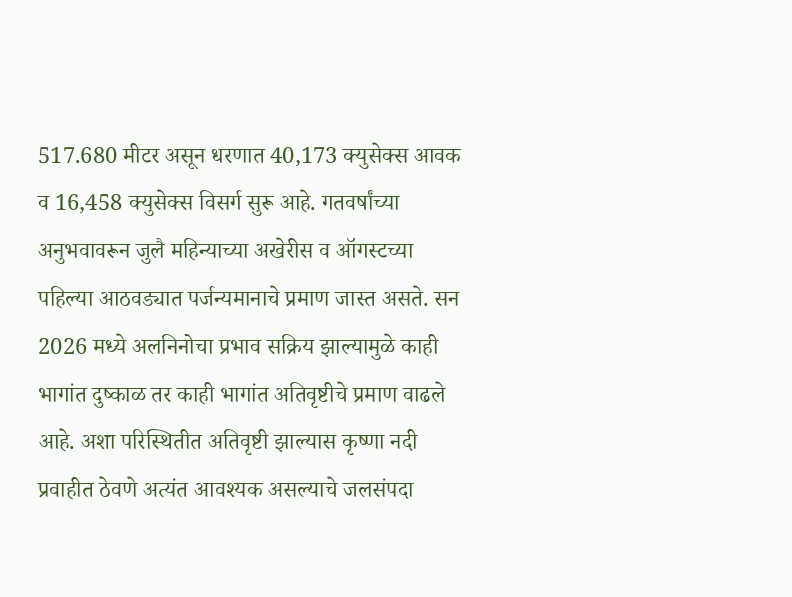517.680 मीटर असून धरणात 40,173 क्युसेक्स आवक व 16,458 क्युसेक्स विसर्ग सुरू आहे. गतवर्षांच्या अनुभवावरून जुलै महिन्याच्या अखेरीस व ऑगस्टच्या पहिल्या आठवड्यात पर्जन्यमानाचे प्रमाण जास्त असते. सन 2026 मध्ये अलनिनोचा प्रभाव सक्रिय झाल्यामुळे काही भागांत दुष्काळ तर काही भागांत अतिवृष्टीचे प्रमाण वाढले आहे. अशा परिस्थितीत अतिवृष्टी झाल्यास कृष्णा नदी प्रवाहीत ठेवणे अत्यंत आवश्यक असल्याचे जलसंपदा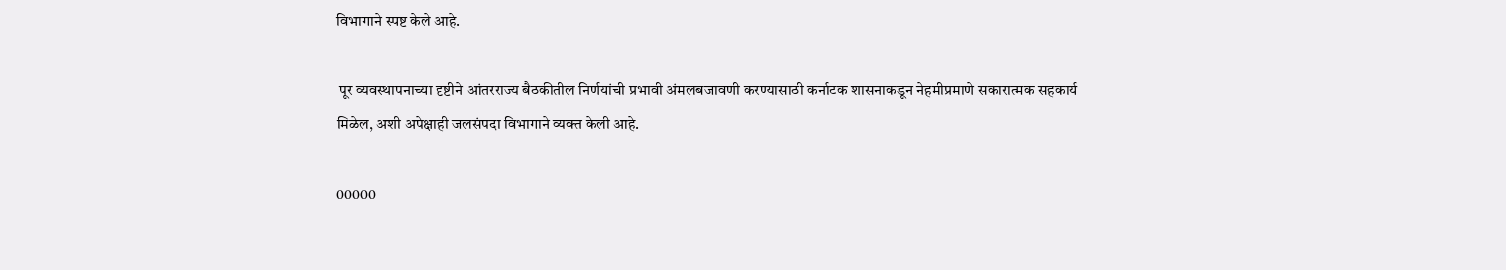विभागाने स्पष्ट केले आहे.

 पूर व्यवस्थापनाच्या दृष्टीने आंतरराज्य बैठकीतील निर्णयांची प्रभावी अंमलबजावणी करण्यासाठी कर्नाटक शासनाकडून नेहमीप्रमाणे सकारात्मक सहकार्य मिळेल, अशी अपेक्षाही जलसंपदा विभागाने व्यक्त केली आहे.

00000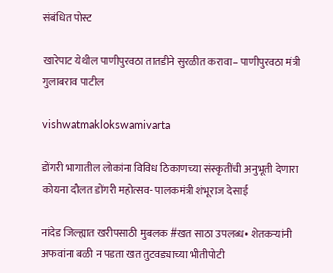संबंधित पोस्ट

खारेपाट येथील पाणीपुरवठा तातडीने सुरळीत करावा– पाणीपुरवठा मंत्री गुलाबराव पाटील

vishwatmaklokswamivarta

डोंगरी भागातील लोकांना विविध ठिकाणच्या संस्कृतींची अनुभूती देणारा कोयना दौलत डोंगरी महोत्सव- पालकमंत्री शंभूराज देसाई

नांदेड जिल्ह्यात खरीपसाठी मुबलक #खत साठा उपलब्ध• शेतकऱ्यांनी अफवांना बळी न पडता खत तुटवड्याच्या भीतीपोटी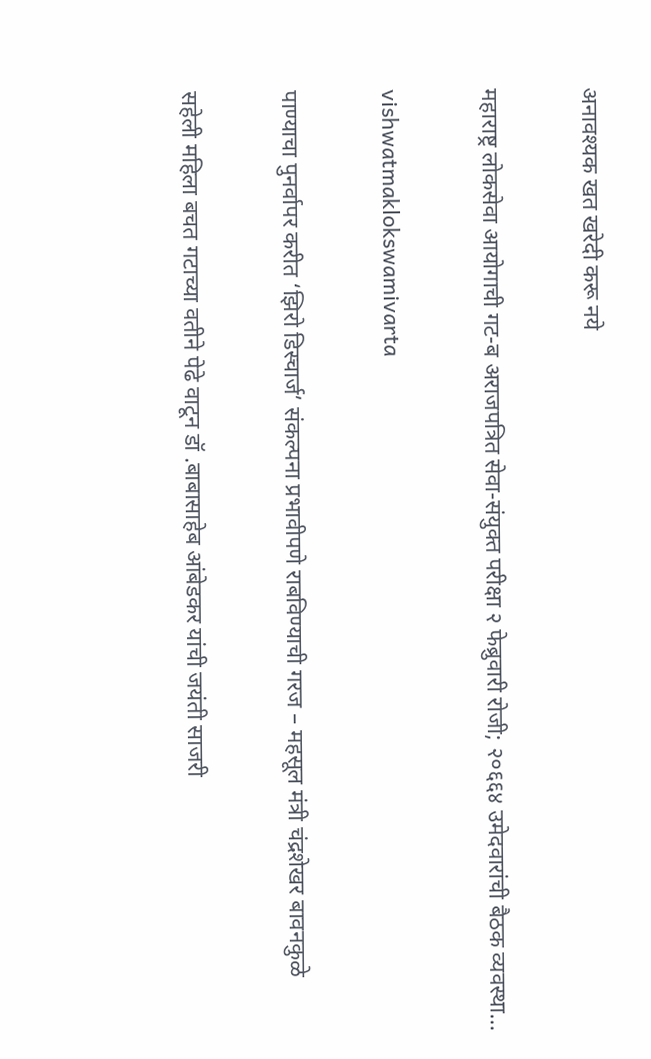अनावश्यक खत खरेदी करू नये

महाराष्ट्र लोकसेवा आयोगाची गट-ब अराजपत्रित सेवा-संयुक्त परीक्षा २ फेब्रुवारी रोजी; २०६६४ उमेदवारांची बैठक व्यवस्था…

vishwatmaklokswamivarta

पाण्याचा पुनर्वापर करीत ‘झिरो डिस्चार्ज’ संकल्पना प्रभावीपणे राबविण्याची गरज – महसूल मंत्री चंद्रशेखर बावनकुळे

सहेली महिला बचत गटाच्या वतीने पेढे वाटून डॉ .बाबासाहेब आंबेडकर यांची जयंती साजरी